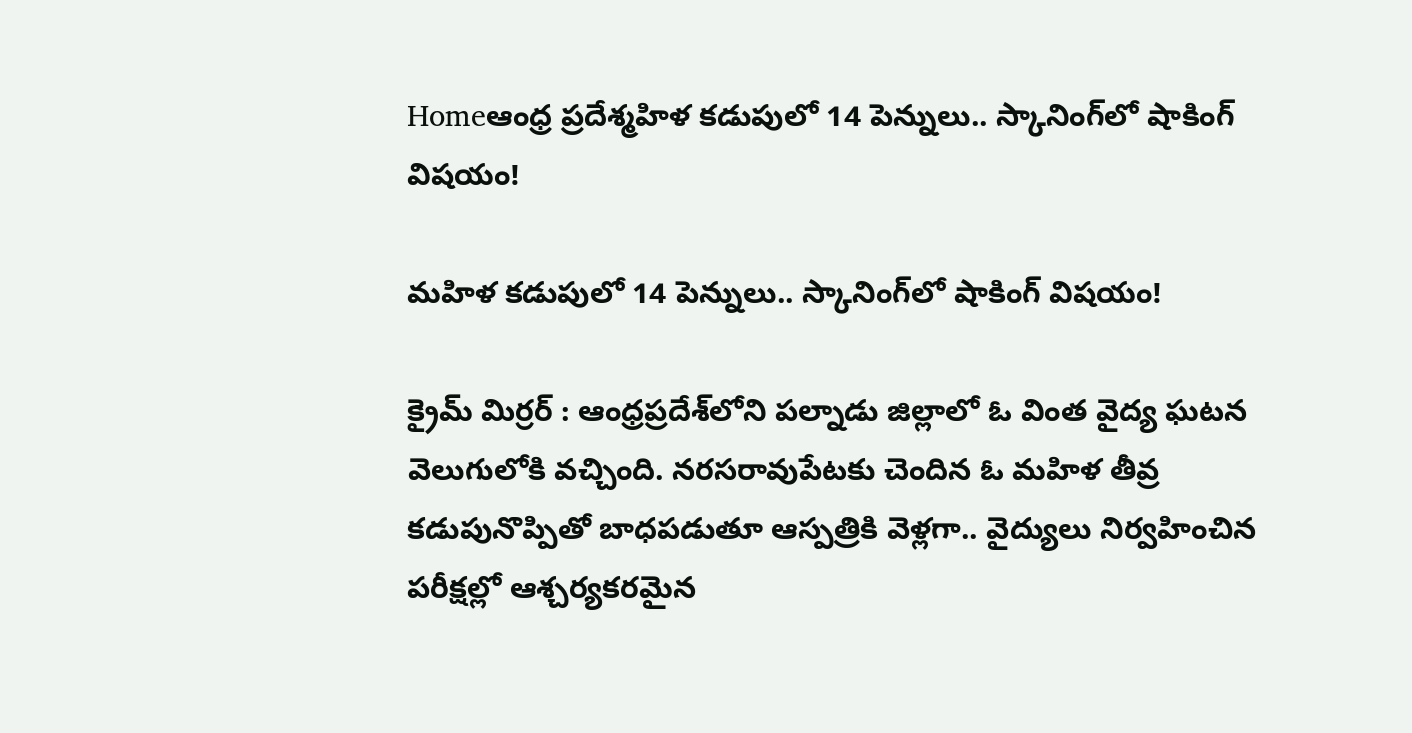Homeఆంధ్ర ప్రదేశ్మహిళ కడుపులో 14 పెన్నులు.. స్కానింగ్‌లో షాకింగ్ విషయం!

మహిళ కడుపులో 14 పెన్నులు.. స్కానింగ్‌లో షాకింగ్ విషయం!

క్రైమ్ మిర్రర్ : ఆంధ్రప్రదేశ్‌లోని పల్నాడు జిల్లాలో ఓ వింత వైద్య ఘటన వెలుగులోకి వచ్చింది. నరసరావుపేటకు చెందిన ఓ మహిళ తీవ్ర కడుపునొప్పితో బాధపడుతూ ఆస్పత్రికి వెళ్లగా.. వైద్యులు నిర్వహించిన పరీక్షల్లో ఆశ్చర్యకరమైన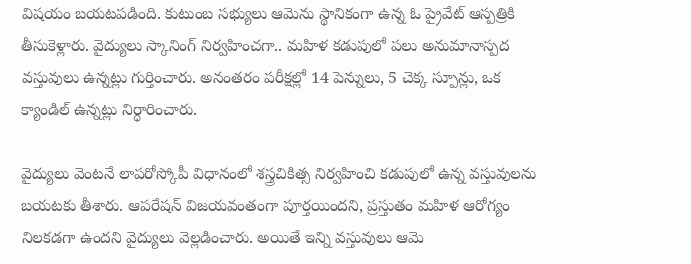విషయం బయటపడింది. కుటుంబ సభ్యులు ఆమెను స్థానికంగా ఉన్న ఓ ప్రైవేట్ ఆస్పత్రికి తీసుకెళ్లారు. వైద్యులు స్కానింగ్‌ నిర్వహించగా.. మహిళ కడుపులో పలు అనుమానాస్పద వస్తువులు ఉన్నట్లు గుర్తించారు. అనంతరం పరీక్షల్లో 14 పెన్నులు, 5 చెక్క స్పూన్లు, ఒక క్యాండిల్ ఉన్నట్లు నిర్ధారించారు.

వైద్యులు వెంటనే లాపరోస్కోపీ విధానంలో శస్త్రచికిత్స నిర్వహించి కడుపులో ఉన్న వస్తువులను బయటకు తీశారు. ఆపరేషన్‌ విజయవంతంగా పూర్తయిందని, ప్రస్తుతం మహిళ ఆరోగ్యం నిలకడగా ఉందని వైద్యులు వెల్లడించారు. అయితే ఇన్ని వస్తువులు ఆమె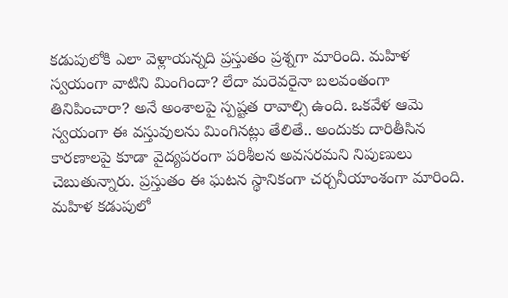కడుపులోకి ఎలా వెళ్లాయన్నది ప్రస్తుతం ప్రశ్నగా మారింది. మహిళ స్వయంగా వాటిని మింగిందా? లేదా మరెవరైనా బలవంతంగా తినిపించారా? అనే అంశాలపై స్పష్టత రావాల్సి ఉంది. ఒకవేళ ఆమె స్వయంగా ఈ వస్తువులను మింగినట్లు తేలితే.. అందుకు దారితీసిన కారణాలపై కూడా వైద్యపరంగా పరిశీలన అవసరమని నిపుణులు చెబుతున్నారు. ప్రస్తుతం ఈ ఘటన స్థానికంగా చర్చనీయాంశంగా మారింది. మహిళ కడుపులో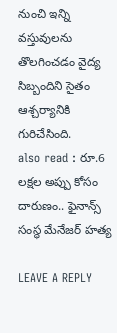నుంచి ఇన్ని వస్తువులను తొలగించడం వైద్య సిబ్బందిని సైతం ఆశ్చర్యానికి గురిచేసింది.
also read : రూ.6 లక్షల అప్పు కోసం దారుణం.. ఫైనాన్స్ సంస్థ మేనేజర్ హత్య

LEAVE A REPLY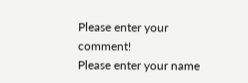Please enter your comment!
Please enter your name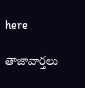here

తాజావార్తలు